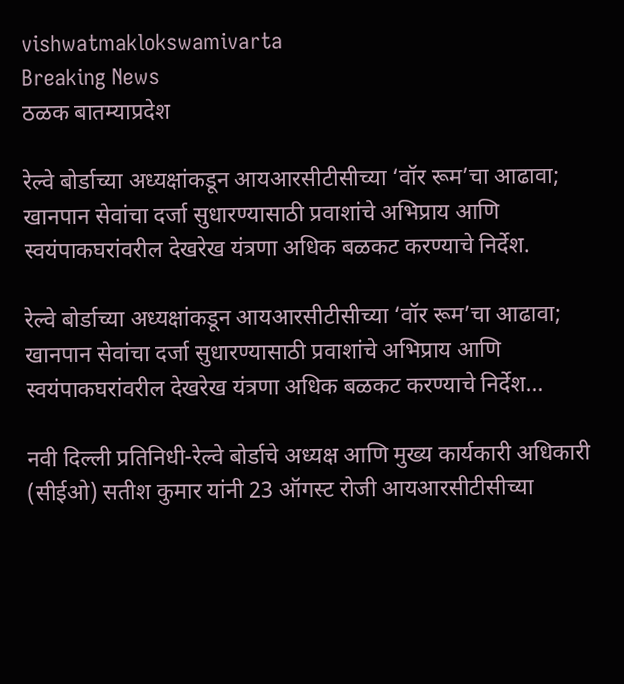vishwatmaklokswamivarta
Breaking News
ठळक बातम्याप्रदेश

रेल्वे बोर्डाच्या अध्यक्षांकडून आयआरसीटीसीच्या ‘वॉर रूम’चा आढावा; खानपान सेवांचा दर्जा सुधारण्यासाठी प्रवाशांचे अभिप्राय आणि स्वयंपाकघरांवरील देखरेख यंत्रणा अधिक बळकट करण्याचे निर्देश.

रेल्वे बोर्डाच्या अध्यक्षांकडून आयआरसीटीसीच्या ‘वॉर रूम’चा आढावा; खानपान सेवांचा दर्जा सुधारण्यासाठी प्रवाशांचे अभिप्राय आणि स्वयंपाकघरांवरील देखरेख यंत्रणा अधिक बळकट करण्याचे निर्देश…

नवी दिल्ली प्रतिनिधी-रेल्वे बोर्डाचे अध्यक्ष आणि मुख्य कार्यकारी अधिकारी (सीईओ) सतीश कुमार यांनी 23 ऑगस्ट रोजी आयआरसीटीसीच्या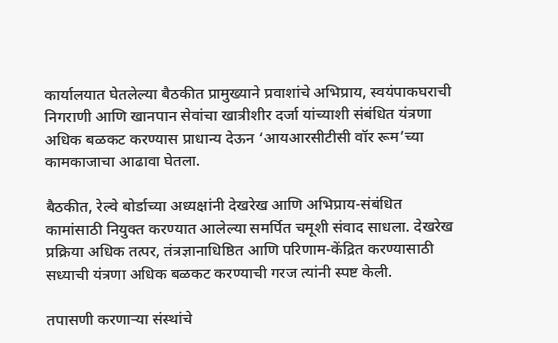कार्यालयात घेतलेल्या बैठकीत प्रामुख्याने प्रवाशांचे अभिप्राय, स्वयंपाकघराची निगराणी आणि खानपान सेवांचा खात्रीशीर दर्जा यांच्याशी संबंधित यंत्रणा अधिक बळकट करण्यास प्राधान्य देऊन ‘आयआरसीटीसी वॉर रूम’च्या कामकाजाचा आढावा घेतला.

बैठकीत, रेल्वे बोर्डाच्या अध्यक्षांनी देखरेख आणि अभिप्राय-संबंधित कामांसाठी नियुक्त करण्यात आलेल्या समर्पित चमूशी संवाद साधला. देखरेख प्रक्रिया अधिक तत्पर, तंत्रज्ञानाधिष्ठित आणि परिणाम-केंद्रित करण्यासाठी सध्याची यंत्रणा अधिक बळकट करण्याची गरज त्यांनी स्पष्ट केली.

तपासणी करणाऱ्या संस्थांचे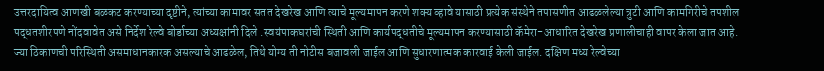उत्तरदायित्व आणखी बळकट करण्याच्या दृष्टीने, त्यांच्या कामावर सतत देखरेख आणि त्याचे मूल्यमापन करणे शक्य व्हावे यासाठी प्रत्येक संस्थेने तपासणीत आढळलेल्या त्रुटी आणि कामगिरीचे तपशील पद्धतशीरपणे नोंदवावेत असे निर्देश रेल्वे बोर्डाच्या अध्यक्षांनी दिले .स्वयंपाकघरांची स्थिती आणि कार्यपद्धतीचे मूल्यमापन करण्यासाठी कॅमेरा-आधारित देखरेख प्रणालीचाही वापर केला जात आहे. ज्या ठिकाणची परिस्थिती असमाधानकारक असल्याचे आढळेल, तिथे योग्य ती नोटीस बजावली जाईल आणि सुधारणात्मक कारवाई केली जाईल. दक्षिण मध्य रेल्वेच्या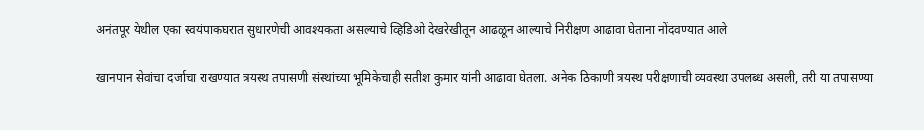अनंतपूर येथील एका स्वयंपाकघरात सुधारणेची आवश्यकता असल्याचे व्हिडिओ देखरेखीतून आढळून आल्याचे निरीक्षण आढावा घेताना नोंदवण्यात आले

खानपान सेवांचा दर्जाचा राखण्यात त्रयस्थ तपासणी संस्थांच्या भूमिकेचाही सतीश कुमार यांनी आढावा घेतला. अनेक ठिकाणी त्रयस्थ परीक्षणाची व्यवस्था उपलब्ध असली, तरी या तपासण्या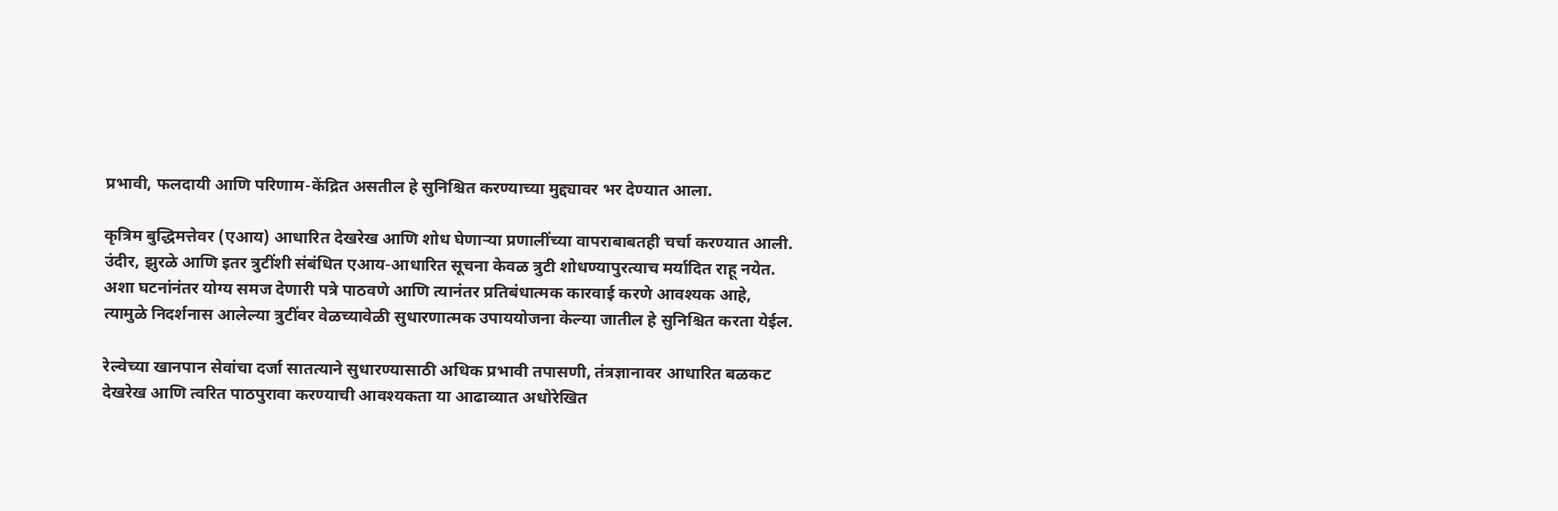प्रभावी, फलदायी आणि परिणाम-केंद्रित असतील हे सुनिश्चित करण्याच्या मुद्द्यावर भर देण्यात आला.

कृत्रिम बुद्धिमत्तेवर (एआय) आधारित देखरेख आणि शोध घेणाऱ्या प्रणालींच्या वापराबाबतही चर्चा करण्यात आली. उंदीर, झुरळे आणि इतर त्रुटींशी संबंधित एआय-आधारित सूचना केवळ त्रुटी शोधण्यापुरत्याच मर्यादित राहू नयेत. अशा घटनांनंतर योग्य समज देणारी पत्रे पाठवणे आणि त्यानंतर प्रतिबंधात्मक कारवाई करणे आवश्यक आहे, त्यामुळे निदर्शनास आलेल्या त्रुटींवर वेळच्यावेळी सुधारणात्मक उपाययोजना केल्या जातील हे सुनिश्चित करता येईल.

रेल्वेच्या खानपान सेवांचा दर्जा सातत्याने सुधारण्यासाठी अधिक प्रभावी तपासणी, तंत्रज्ञानावर आधारित बळकट देखरेख आणि त्वरित पाठपुरावा करण्याची आवश्यकता या आढाव्यात अधोरेखित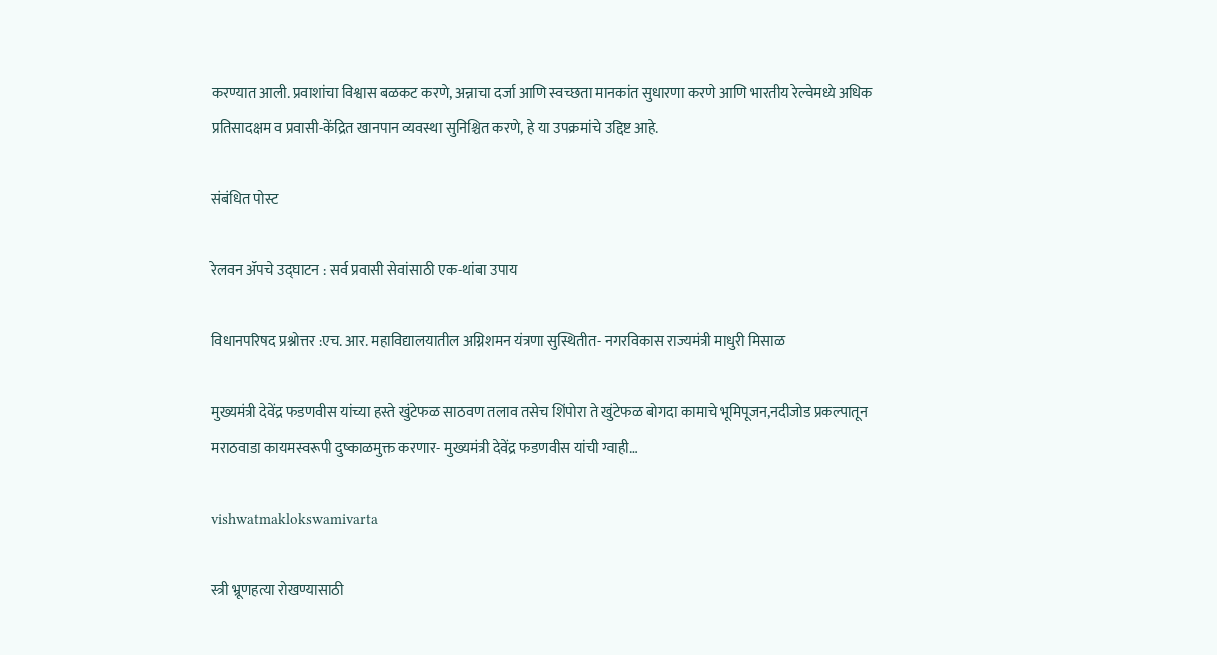करण्यात आली. प्रवाशांचा विश्वास बळकट करणे, अन्नाचा दर्जा आणि स्वच्छता मानकांत सुधारणा करणे आणि भारतीय रेल्वेमध्ये अधिक प्रतिसादक्षम व प्रवासी-केंद्रित खानपान व्यवस्था सुनिश्चित करणे, हे या उपक्रमांचे उद्दिष्ट आहे.

संबंधित पोस्ट

रेलवन ॲपचे उद्घाटन : सर्व प्रवासी सेवांसाठी एक-थांबा उपाय

विधानपरिषद प्रश्नोत्तर :एच. आर. महाविद्यालयातील अग्निशमन यंत्रणा सुस्थितीत- नगरविकास राज्यमंत्री माधुरी मिसाळ

मुख्यमंत्री देवेंद्र फडणवीस यांच्या हस्ते खुंटेफळ साठवण तलाव तसेच शिंपोरा ते खुंटेफळ बोगदा कामाचे भूमिपूजन,नदीजोड प्रकल्पातून मराठवाडा कायमस्वरूपी दुष्काळमुक्त करणार- मुख्यमंत्री देवेंद्र फडणवीस यांची ग्वाही…

vishwatmaklokswamivarta

स्त्री भ्रूणहत्या रोखण्यासाठी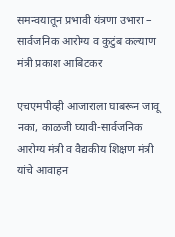समन्वयातून प्रभावी यंत्रणा उभारा – सार्वजनिक आरोग्य व कुटुंब कल्याण मंत्री प्रकाश आबिटकर

एचएमपीव्ही आजाराला घाबरून जावू नका, काळजी घ्यावी-सार्वजनिक आरोग्य मंत्री व वैद्यकीय शिक्षण मंत्री यांचे आवाहन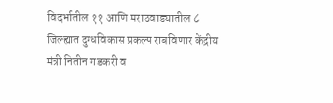विदर्भातील ११ आणि मराठवाड्यातील ८ जिल्ह्यात दुग्धविकास प्रकल्प राबविणार केंद्रीय मंत्री नितीन गडकरी व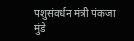पशुसंवर्धन मंत्री पंकजा मुंडे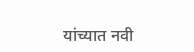यांच्यात नवी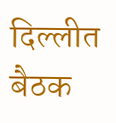दिल्लीत बैठक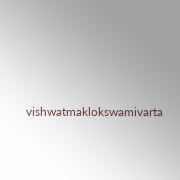vishwatmaklokswamivarta